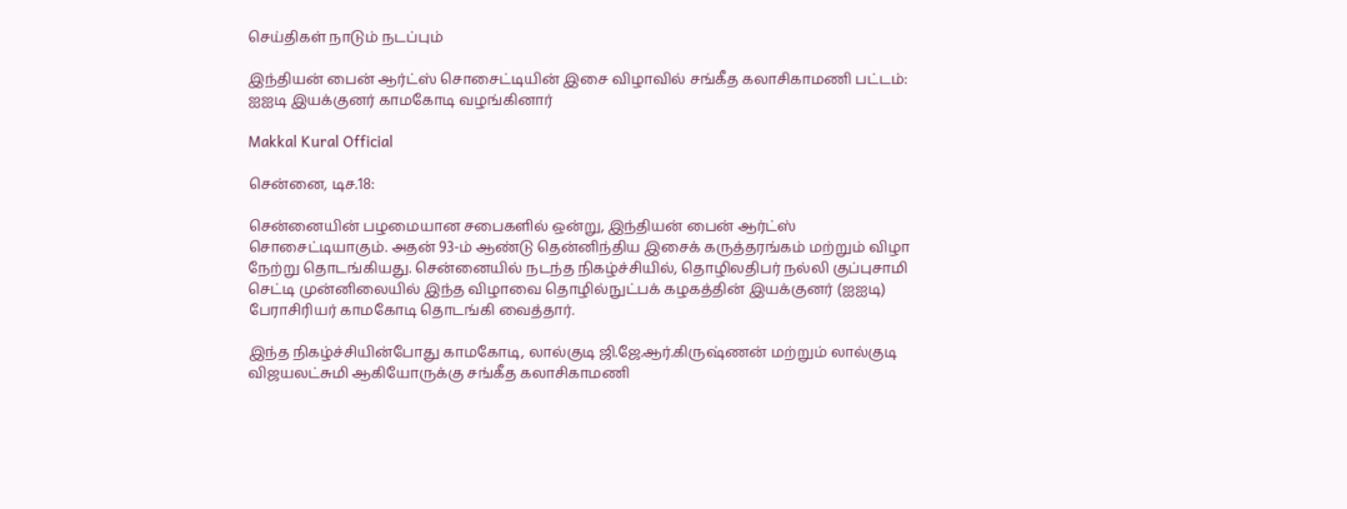செய்திகள் நாடும் நடப்பும்

இந்தியன் பைன் ஆர்ட்ஸ் சொசைட்டியின் இசை விழாவில் சங்கீத கலாசிகாமணி பட்டம்: ஐஐடி இயக்குனர் காமகோடி வழங்கினார்

Makkal Kural Official

சென்னை, டிச.18:

சென்னையின் பழமையான சபைகளில் ஒன்று, இந்தியன் பைன் ஆர்ட்ஸ் சொசைட்டியாகும். அதன் 93-ம் ஆண்டு தென்னிந்திய இசைக் கருத்தரங்கம் மற்றும் விழா நேற்று தொடங்கியது. சென்னையில் நடந்த நிகழ்ச்சியில், தொழிலதிபர் நல்லி குப்புசாமி செட்டி முன்னிலையில் இந்த விழாவை தொழில்நுட்பக் கழகத்தின் இயக்குனர் (ஐஐடி) பேராசிரியர் காமகோடி தொடங்கி வைத்தார்.

இந்த நிகழ்ச்சியின்போது காமகோடி, லால்குடி ஜி.ஜே.ஆர்.கிருஷ்ணன் மற்றும் லால்குடி விஜயலட்சுமி ஆகியோருக்கு சங்கீத கலாசிகாமணி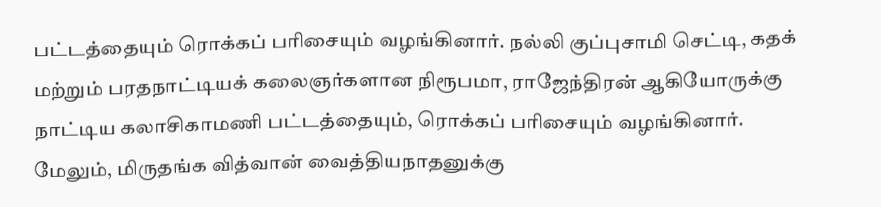பட்டத்தையும் ரொக்கப் பரிசையும் வழங்கினார். நல்லி குப்புசாமி செட்டி, கதக் மற்றும் பரதநாட்டியக் கலைஞர்களான நிரூபமா, ராஜேந்திரன் ஆகியோருக்கு நாட்டிய கலாசிகாமணி பட்டத்தையும், ரொக்கப் பரிசையும் வழங்கினார். மேலும், மிருதங்க வித்வான் வைத்தியநாதனுக்கு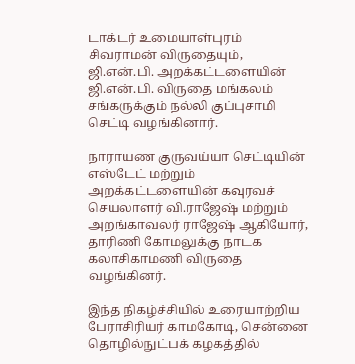டாக்டர் உமையாள்புரம் சிவராமன் விருதையும், ஜி.என்.பி. அறக்கட்டளையின் ஜி.என்.பி. விருதை மங்கலம் சங்கருக்கும் நல்லி குப்புசாமி செட்டி வழங்கினார்.

நாராயண குருவய்யா செட்டியின் எஸ்டேட் மற்றும் அறக்கட்டளையின் கவுரவச் செயலாளர் வி.ராஜேஷ் மற்றும் அறங்காவலர் ராஜேஷ் ஆகியோர், தாரிணி கோமலுக்கு நாடக கலாசிகாமணி விருதை வழங்கினர்.

இந்த நிகழ்ச்சியில் உரையாற்றிய பேராசிரியர் காமகோடி, சென்னை தொழில்நுட்பக் கழகத்தில்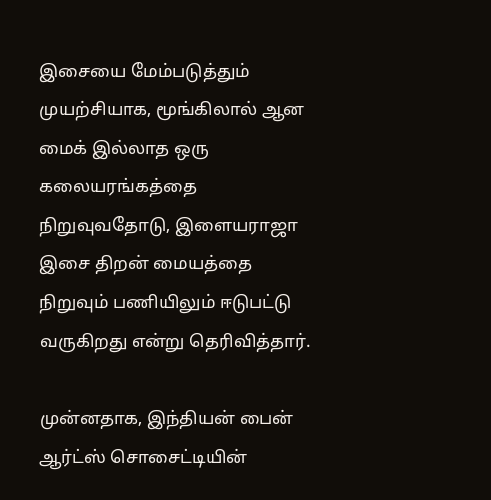இசையை மேம்படுத்தும் முயற்சியாக, மூங்கிலால் ஆன மைக் இல்லாத ஒரு கலையரங்கத்தை நிறுவுவதோடு, இளையராஜா இசை திறன் மையத்தை நிறுவும் பணியிலும் ஈடுபட்டு வருகிறது என்று தெரிவித்தார்.

முன்னதாக, இந்தியன் பைன் ஆர்ட்ஸ் சொசைட்டியின்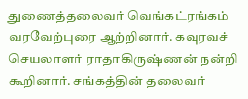துணைத்தலைவர் வெங்கட்ரங்கம் வரவேற்புரை ஆற்றினார். கவுரவச் செயலாளர் ராதாகிருஷ்ணன் நன்றி கூறினார். சங்கத்தின் தலைவர்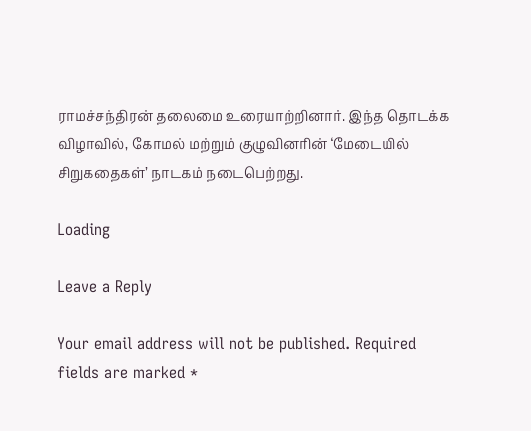ராமச்சந்திரன் தலைமை உரையாற்றினார். இந்த தொடக்க விழாவில், கோமல் மற்றும் குழுவினரின் ‘மேடையில் சிறுகதைகள்’ நாடகம் நடைபெற்றது.

Loading

Leave a Reply

Your email address will not be published. Required fields are marked *